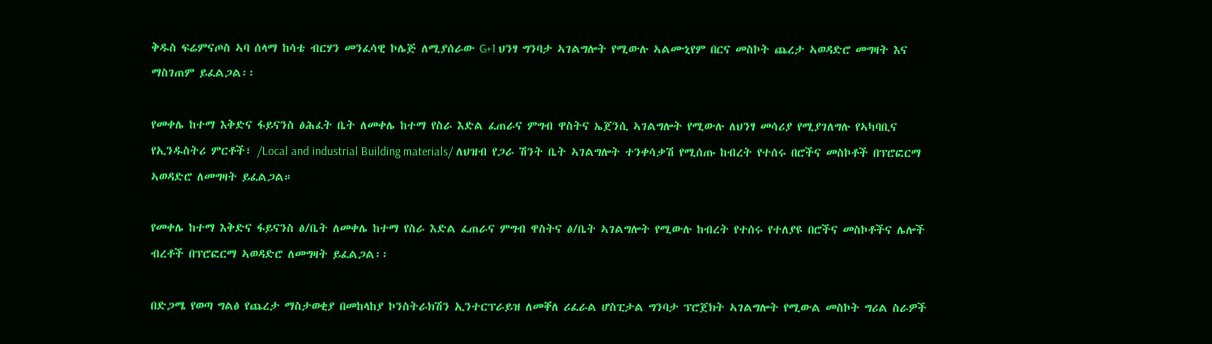ቅዱስ ፍሬምናጦስ ኣባ ሰላማ ከሳቴ ብርሃን መንፈሳዊ ኮሌጅ ለሚያሰራው G+1 ህንፃ ግንባታ ኣገልግሎት የሚውሉ ኣልሙኒየም በርና መስኮት ጨረታ ኣወዳድሮ መግዛት እና ማስገጠም ይፈልጋል፡፡

የመቀሌ ከተማ እቅድና ፋይናንስ ፅሕፈት ቤት ለመቀሌ ከተማ የስራ እድል ፈጠራና ምግብ ዋስትና ኤጀንሲ ኣገልግሎት የሚውሉ ለህንፃ መሳሪያ የሚያገለግሉ የኣካባቢና የኢንዱስትሪ ምርቶች፣ /Local and industrial Building materials/ ለህዝብ የጋራ ሽንት ቤት ኣገልግሎት ተንቀሳቃሽ የሚሰጡ ከብረት የተሰሩ በሮችና መስኮቶች በፕሮፎርማ ኣወዳድሮ ለመግዛት ይፈልጋል።

የመቀሌ ከተማ እቅድና ፋይናንስ ፅ/ቤት ለመቀሌ ከተማ የስራ እድል ፈጠራና ምግብ ዋስትና ፅ/ቤት ኣገልግሎት የሚውሉ ከብረት የተሰሩ የተለያዩ በሮችና መስኮቶችና ሌሎች ብረቶች በፕሮፎርማ ኣወዳድሮ ለመግዛት ይፈልጋል፡፡

በድጋሜ የወጣ ግልፅ የጨረታ ማስታወቂያ በመከላከያ ኮንስትራክሽን ኢንተርፕራይዝ ለመቐለ ሪፈራል ሆስፒታል ግንባታ ፕሮጀክት ኣገልግሎት የሚውል መስኮት ግሪል ስራዎች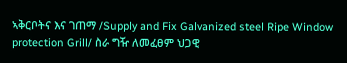ኣቅርቦትና እና ገጠማ /Supply and Fix Galvanized steel Ripe Window protection Grill/ ስራ ግዥ ለመፈፀም ህጋዊ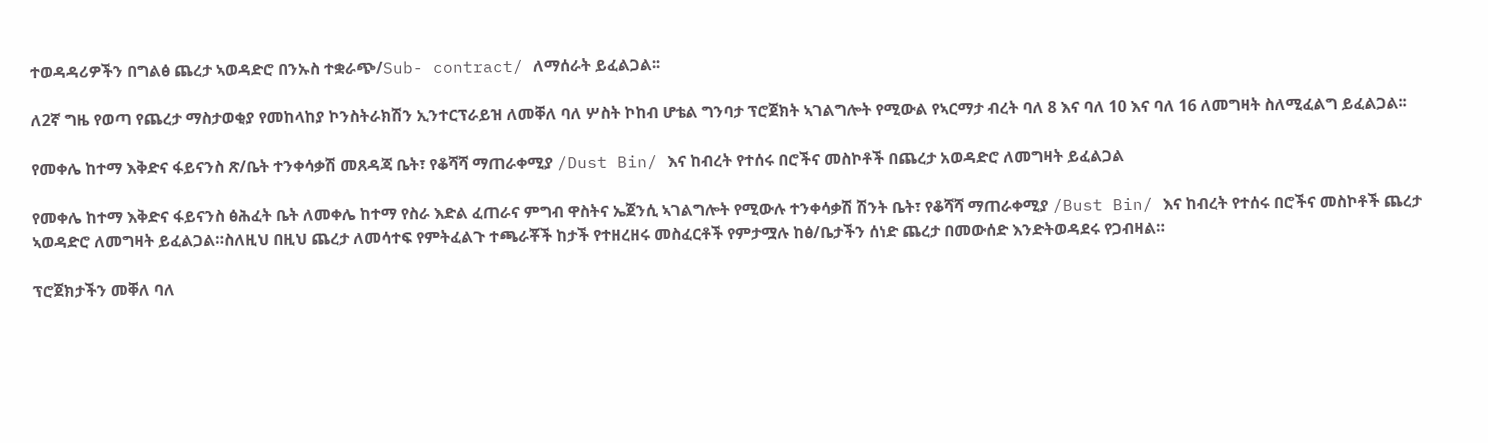ተወዳዳሪዎችን በግልፅ ጨረታ ኣወዳድሮ በንኡስ ተቋራጭ/Sub- contract/ ለማሰራት ይፈልጋል፡፡

ለ2ኛ ግዜ የወጣ የጨረታ ማስታወቂያ የመከላከያ ኮንስትራክሽን ኢንተርፕራይዝ ለመቐለ ባለ ሦስት ኮከብ ሆቴል ግንባታ ፕሮጀክት ኣገልግሎት የሚውል የኣርማታ ብረት ባለ 8 እና ባለ 10 እና ባለ 16 ለመግዛት ስለሚፈልግ ይፈልጋል፡፡

የመቀሌ ከተማ እቅድና ፋይናንስ ጽ/ቤት ተንቀሳቃሽ መጸዳጃ ቤት፣ የቆሻሻ ማጠራቀሚያ /Dust Bin/ እና ከብረት የተሰሩ በሮችና መስኮቶች በጨረታ አወዳድሮ ለመግዛት ይፈልጋል

የመቀሌ ከተማ እቅድና ፋይናንስ ፅሕፈት ቤት ለመቀሌ ከተማ የስራ እድል ፈጠራና ምግብ ዋስትና ኤጀንሲ ኣገልግሎት የሚውሉ ተንቀሳቃሽ ሽንት ቤት፣ የቆሻሻ ማጠራቀሚያ /Bust Bin/ እና ከብረት የተሰሩ በሮችና መስኮቶች ጨረታ ኣወዳድሮ ለመግዛት ይፈልጋል።ስለዚህ በዚህ ጨረታ ለመሳተፍ የምትፈልጉ ተጫራቾች ከታች የተዘረዘሩ መስፈርቶች የምታሟሉ ከፅ/ቤታችን ሰነድ ጨረታ በመውሰድ እንድትወዳደሩ የጋብዛል።

ፕሮጀክታችን መቐለ ባለ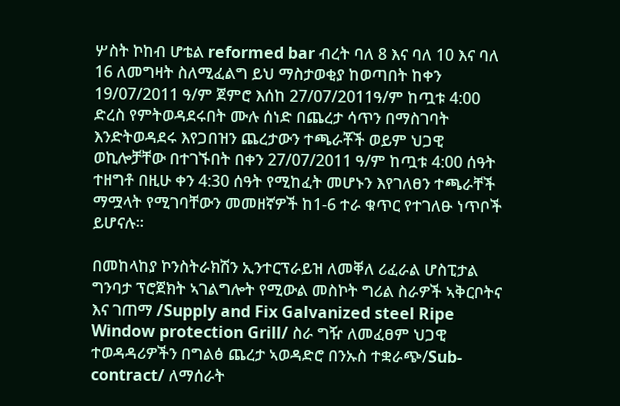ሦስት ኮከብ ሆቴል reformed bar ብረት ባለ 8 እና ባለ 10 እና ባለ 16 ለመግዛት ስለሚፈልግ ይህ ማስታወቂያ ከወጣበት ከቀን 19/07/2011 ዓ/ም ጀምሮ እሰከ 27/07/2011ዓ/ም ከጧቱ 4:00 ድረስ የምትወዳደሩበት ሙሉ ሰነድ በጨረታ ሳጥን በማስገባት እንድትወዳደሩ እየጋበዝን ጨረታውን ተጫራቾች ወይም ህጋዊ ወኪሎቻቸው በተገኙበት በቀን 27/07/2011 ዓ/ም ከጧቱ 4:00 ሰዓት ተዘግቶ በዚሁ ቀን 4:30 ሰዓት የሚከፈት መሆኑን እየገለፀን ተጫራቸች ማሟላት የሚገባቸውን መመዘኛዎች ከ1-6 ተራ ቁጥር የተገለፁ ነጥቦች ይሆናሉ።

በመከላከያ ኮንስትራክሽን ኢንተርፕራይዝ ለመቐለ ሪፈራል ሆስፒታል ግንባታ ፕሮጀክት ኣገልግሎት የሚውል መስኮት ግሪል ስራዎች ኣቅርቦትና እና ገጠማ /Supply and Fix Galvanized steel Ripe Window protection Grill/ ስራ ግዥ ለመፈፀም ህጋዊ ተወዳዳሪዎችን በግልፅ ጨረታ ኣወዳድሮ በንኡስ ተቋራጭ/Sub- contract/ ለማሰራት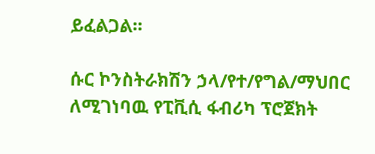ይፈልጋል፡፡

ሱር ኮንስትራክሽን ኃላ/የተ/የግል/ማህበር ለሚገነባዉ የፒቪሲ ፋብሪካ ፕሮጀክት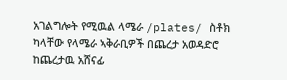አገልግሎት የሚዉል ላሜራ /plates/ ስቶክ ካላቸው የላሜራ ኣቅራቢዎች በጨረታ አወዳድሮ ከጨረታዉ አሸናፊ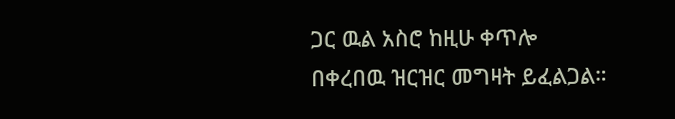ጋር ዉል አስሮ ከዚሁ ቀጥሎ በቀረበዉ ዝርዝር መግዛት ይፈልጋል።